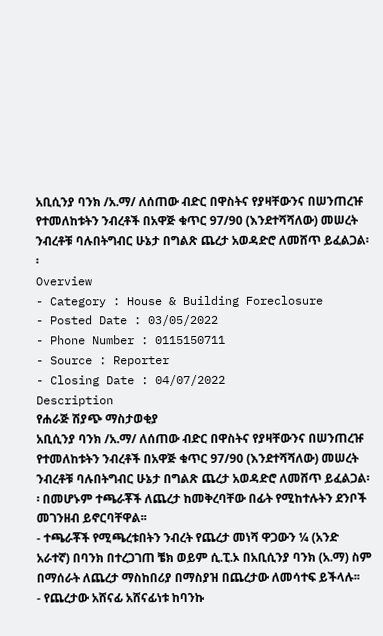አቢሲንያ ባንክ /አ.ማ/ ለሰጠው ብድር በዋስትና የያዛቸውንና በሠንጠረዡ የተመለከቱትን ንብረቶች በአዋጅ ቁጥር 97/90 (እንደተሻሻለው) መሠረት ንብረቶቹ ባሉበትግብር ሁኔታ በግልጽ ጨረታ አወዳድሮ ለመሸጥ ይፈልጋል፡፡
Overview
- Category : House & Building Foreclosure
- Posted Date : 03/05/2022
- Phone Number : 0115150711
- Source : Reporter
- Closing Date : 04/07/2022
Description
የሐራጅ ሽያጭ ማስታወቂያ
አቢሲንያ ባንክ /አ.ማ/ ለሰጠው ብድር በዋስትና የያዛቸውንና በሠንጠረዡ የተመለከቱትን ንብረቶች በአዋጅ ቁጥር 97/90 (እንደተሻሻለው) መሠረት ንብረቶቹ ባሉበትግብር ሁኔታ በግልጽ ጨረታ አወዳድሮ ለመሸጥ ይፈልጋል፡፡ በመሆኑም ተጫራቾች ለጨረታ ከመቅረባቸው በፊት የሚከተሉትን ደንቦች መገንዘብ ይኖርባቸዋል፡፡
- ተጫራቾች የሚጫረቱበትን ንብረት የጨረታ መነሻ ዋጋውን ¼ (አንድ አራተኛ) በባንክ በተረጋገጠ ቼክ ወይም ሲ.ፒ.ኦ በአቢሲንያ ባንክ (አ.ማ) ስም በማሰራት ለጨረታ ማስከበሪያ በማስያዝ በጨረታው ለመሳተፍ ይችላሉ፡፡
- የጨረታው አሸናፊ አሸናፊነቱ ከባንኩ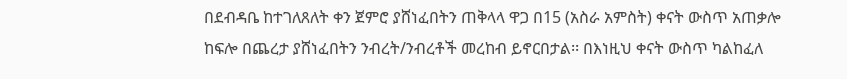በደብዳቤ ከተገለጸለት ቀን ጀምሮ ያሸነፈበትን ጠቅላላ ዋጋ በ15 (አስራ አምስት) ቀናት ውስጥ አጠቃሎ ከፍሎ በጨረታ ያሸነፈበትን ንብረት/ንብረቶች መረከብ ይኖርበታል፡፡ በእነዚህ ቀናት ውስጥ ካልከፈለ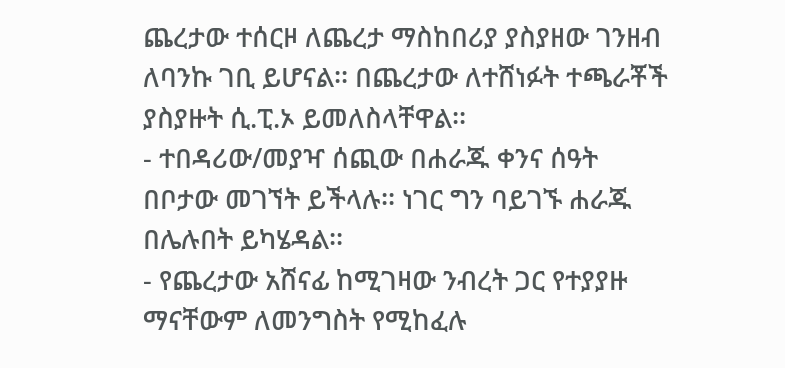ጨረታው ተሰርዞ ለጨረታ ማስከበሪያ ያስያዘው ገንዘብ ለባንኩ ገቢ ይሆናል፡፡ በጨረታው ለተሸነፉት ተጫራቾች ያስያዙት ሲ.ፒ.ኦ ይመለስላቸዋል፡፡
- ተበዳሪው/መያዣ ሰጪው በሐራጁ ቀንና ሰዓት በቦታው መገኘት ይችላሉ፡፡ ነገር ግን ባይገኙ ሐራጁ በሌሉበት ይካሄዳል፡፡
- የጨረታው አሸናፊ ከሚገዛው ንብረት ጋር የተያያዙ ማናቸውም ለመንግስት የሚከፈሉ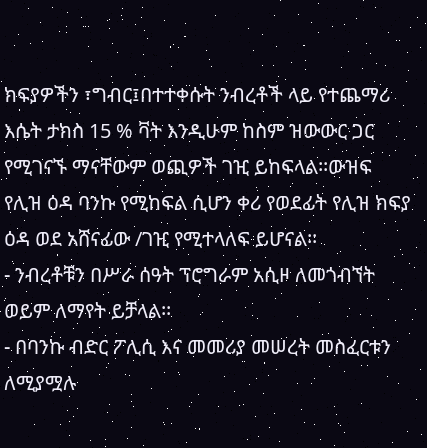ክፍያዎችን ፣ግብር፤በተተቀሱት ንብረቶች ላይ የተጨማሪ እሴት ታክስ 15 % ቫት እንዲሁም ከስም ዝውውር ጋር የሚገናኙ ማናቸውም ወጪዎች ገዢ ይከፍላል፡፡ውዝፍ የሊዝ ዕዳ ባንኩ የሚከፍል ሲሆን ቀሪ የወደፊት የሊዝ ክፍያ ዕዳ ወደ አሸናፊው /ገዢ የሚተላለፍ ይሆናል፡፡
- ንብረቶቹን በሥራ ሰዓት ፕሮግራም አሲዞ ለመጎብኘት ወይም ለማየት ይቻላል፡፡
- በባንኩ ብድር ፖሊሲ እና መመሪያ መሠረት መስፈርቱን ለሚያሟሉ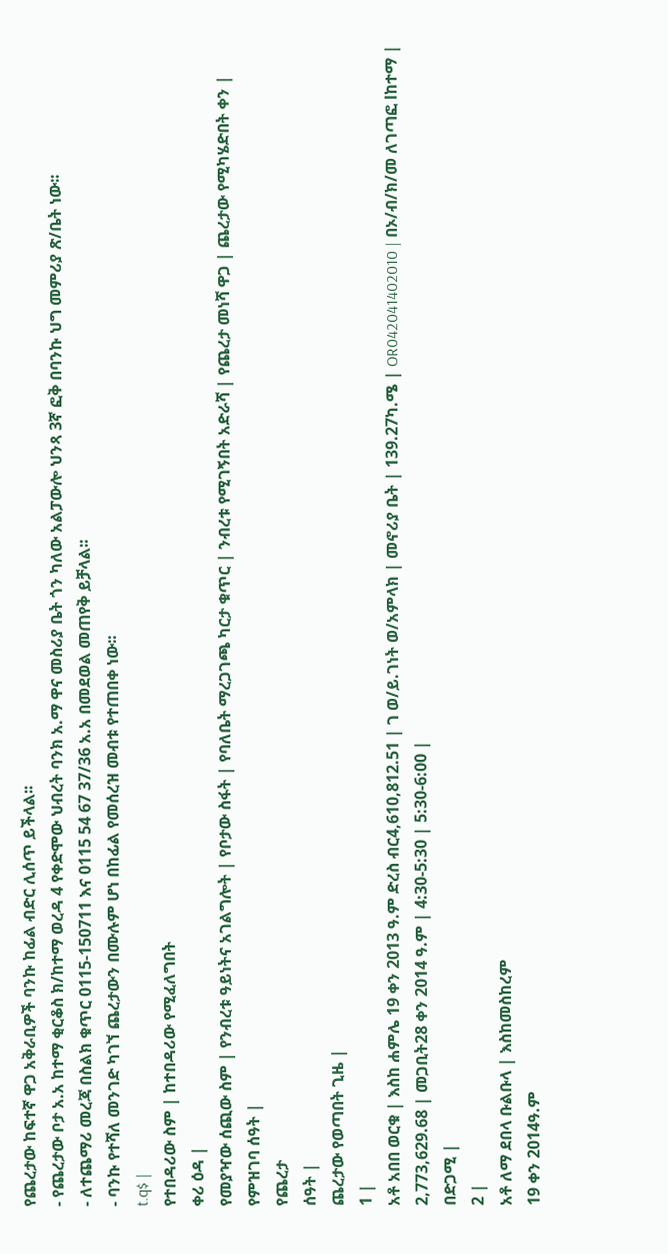የጨረታው ከፍተኛ ዋጋ አቅራቢዎች ባንኩ ከፊል ብድር ሊሰጥ ይችላል፡፡
- የጨረታው ቦታ አ.አ ከተማ ቂርቆስ ክ/ከተማ ወረዳ 4 የቀድሞው ህብረት ባንክ አ.ማ ዋና መስሪያ ቤት ጎን ካለው አልፓውሎ ህንጻ 3ኛ ፎቅ በባንኩ ህግ መምሪያ ጽ/ቤት ነው፡፡
- ለተጨማሪ መረጃ በስልክ ቁጥር 0115-150711 እና 0115 54 67 37/36 አ.አ በመደወል መጠየቅ ይቻላል፡፡
- ባንኩ የተሻለ መንገድ ካገኘ ጨረታውን በሙሉም ሆነ በከፊል የመሰረዝ መብቱ የተጠበቀ ነው፡፡
t.q$ |
የተበዳሪው ስም | ከተበዳሪው የሚፈለግበት
ቀሪ ዕዳ |
የመያዣው ሰጪው ስም | የንብረቱ ዓይነትና አገልግሎት | የቦታው ስፋት | የባለቤት ማረጋገጫ ካርታ ቁጥር | ንብረቱ የሚገኝበት አድራሻ | የጨረታ መነሻ ዋጋ | ጨረታው የሚካሄድበት ቀን |
የምዝገባ ሰዓት |
የጨረታ
ሰዓት |
ጨረታው የወጣበት ጊዜ |
1 |
አቶ አበበ ወርቁ | እስከ ሐምሌ 19 ቀን 2013 ዓ.ም ድረስ ብር4,610,812.51 | ገ ወ/ይ.ገነት ወ/አምላክ | መኖሪያ ቤት | 139.27ካ.ሜ | OR042041402010 | በኦ/ብ/ክ/መ ለገጣፎ lከተማ | 2,773,629.68 | መጋቢት28 ቀን 2014 ዓ.ም | 4:30-5:30 | 5:30-6:00 |
በድጋሚ |
2 |
አቶ ለማ ደበላ ቡልቡላ | እስከመስከረም
19 ቀን 2014ዓ.ም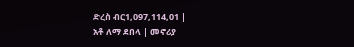ድረስ ብር1,097,114,01 |
አቶ ለማ ደበላ | መኖሪያ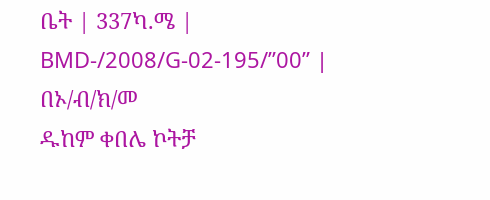ቤት | 337ካ.ሜ | BMD-/2008/G-02-195/”00” | በኦ/ብ/ክ/መ
ዱከም ቀበሌ ኮትቻ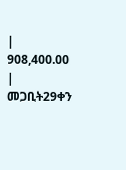|
908,400.00 | መጋቢት29ቀን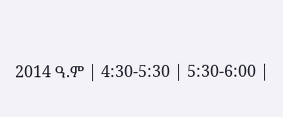2014 ዓ.ም | 4:30-5:30 | 5:30-6:00 |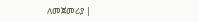ለመጀመሪያ |